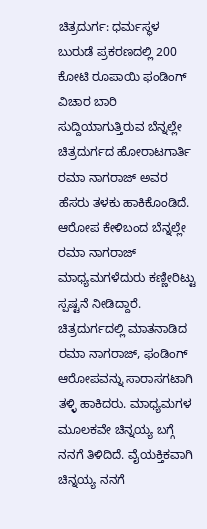ಚಿತ್ರದುರ್ಗ: ಧರ್ಮಸ್ಥಳ ಬುರುಡೆ ಪ್ರಕರಣದಲ್ಲಿ 200 ಕೋಟಿ ರೂಪಾಯಿ ಫಂಡಿಂಗ್ ವಿಚಾರ ಬಾರಿ ಸುದ್ದಿಯಾಗುತ್ತಿರುವ ಬೆನ್ನಲ್ಲೇ ಚಿತ್ರದುರ್ಗದ ಹೋರಾಟಗಾರ್ತಿ ರಮಾ ನಾಗರಾಜ್ ಅವರ ಹೆಸರು ತಳಕು ಹಾಕಿಕೊಂಡಿದೆ. ಆರೋಪ ಕೇಳಿಬಂದ ಬೆನ್ನಲ್ಲೇ ರಮಾ ನಾಗರಾಜ್ ಮಾಧ್ಯಮಗಳೆದುರು ಕಣ್ಣೀರಿಟ್ಟು ಸ್ಪಷ್ಟನೆ ನೀಡಿದ್ದಾರೆ.
ಚಿತ್ರದುರ್ಗದಲ್ಲಿ ಮಾತನಾಡಿದ ರಮಾ ನಾಗರಾಜ್, ಫಂಡಿಂಗ್ ಆರೋಪವನ್ನು ಸಾರಾಸಗಟಾಗಿ ತಳ್ಳಿ ಹಾಕಿದರು. ಮಾಧ್ಯಮಗಳ ಮೂಲಕವೇ ಚಿನ್ನಯ್ಯ ಬಗ್ಗೆ ನನಗೆ ತಿಳಿದಿದೆ. ವೈಯಕ್ತಿಕವಾಗಿ ಚಿನ್ನಯ್ಯ ನನಗೆ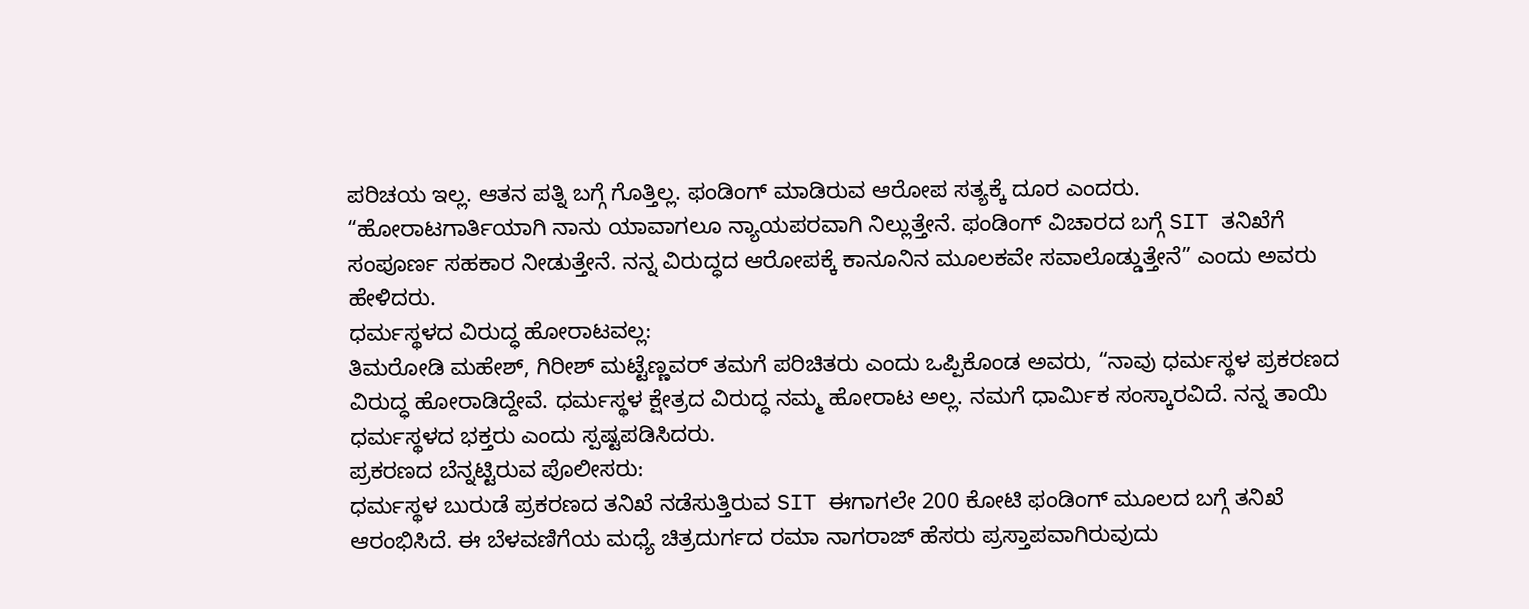ಪರಿಚಯ ಇಲ್ಲ. ಆತನ ಪತ್ನಿ ಬಗ್ಗೆ ಗೊತ್ತಿಲ್ಲ. ಫಂಡಿಂಗ್ ಮಾಡಿರುವ ಆರೋಪ ಸತ್ಯಕ್ಕೆ ದೂರ ಎಂದರು.
“ಹೋರಾಟಗಾರ್ತಿಯಾಗಿ ನಾನು ಯಾವಾಗಲೂ ನ್ಯಾಯಪರವಾಗಿ ನಿಲ್ಲುತ್ತೇನೆ. ಫಂಡಿಂಗ್ ವಿಚಾರದ ಬಗ್ಗೆ SIT ತನಿಖೆಗೆ ಸಂಪೂರ್ಣ ಸಹಕಾರ ನೀಡುತ್ತೇನೆ. ನನ್ನ ವಿರುದ್ಧದ ಆರೋಪಕ್ಕೆ ಕಾನೂನಿನ ಮೂಲಕವೇ ಸವಾಲೊಡ್ಡುತ್ತೇನೆ” ಎಂದು ಅವರು ಹೇಳಿದರು.
ಧರ್ಮಸ್ಥಳದ ವಿರುದ್ಧ ಹೋರಾಟವಲ್ಲ:
ತಿಮರೋಡಿ ಮಹೇಶ್, ಗಿರೀಶ್ ಮಟ್ಟೆಣ್ಣವರ್ ತಮಗೆ ಪರಿಚಿತರು ಎಂದು ಒಪ್ಪಿಕೊಂಡ ಅವರು, “ನಾವು ಧರ್ಮಸ್ಥಳ ಪ್ರಕರಣದ ವಿರುದ್ಧ ಹೋರಾಡಿದ್ದೇವೆ. ಧರ್ಮಸ್ಥಳ ಕ್ಷೇತ್ರದ ವಿರುದ್ಧ ನಮ್ಮ ಹೋರಾಟ ಅಲ್ಲ. ನಮಗೆ ಧಾರ್ಮಿಕ ಸಂಸ್ಕಾರವಿದೆ. ನನ್ನ ತಾಯಿ ಧರ್ಮಸ್ಥಳದ ಭಕ್ತರು ಎಂದು ಸ್ಪಷ್ಟಪಡಿಸಿದರು.
ಪ್ರಕರಣದ ಬೆನ್ನಟ್ಟಿರುವ ಪೊಲೀಸರು:
ಧರ್ಮಸ್ಥಳ ಬುರುಡೆ ಪ್ರಕರಣದ ತನಿಖೆ ನಡೆಸುತ್ತಿರುವ SIT ಈಗಾಗಲೇ 200 ಕೋಟಿ ಫಂಡಿಂಗ್ ಮೂಲದ ಬಗ್ಗೆ ತನಿಖೆ ಆರಂಭಿಸಿದೆ. ಈ ಬೆಳವಣಿಗೆಯ ಮಧ್ಯೆ ಚಿತ್ರದುರ್ಗದ ರಮಾ ನಾಗರಾಜ್ ಹೆಸರು ಪ್ರಸ್ತಾಪವಾಗಿರುವುದು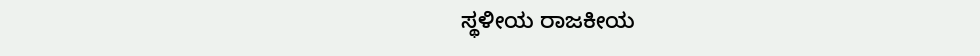ಸ್ಥಳೀಯ ರಾಜಕೀಯ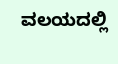ವಲಯದಲ್ಲಿ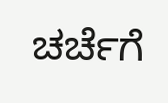ಚರ್ಚೆಗೆ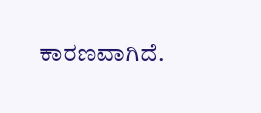ಕಾರಣವಾಗಿದೆ.